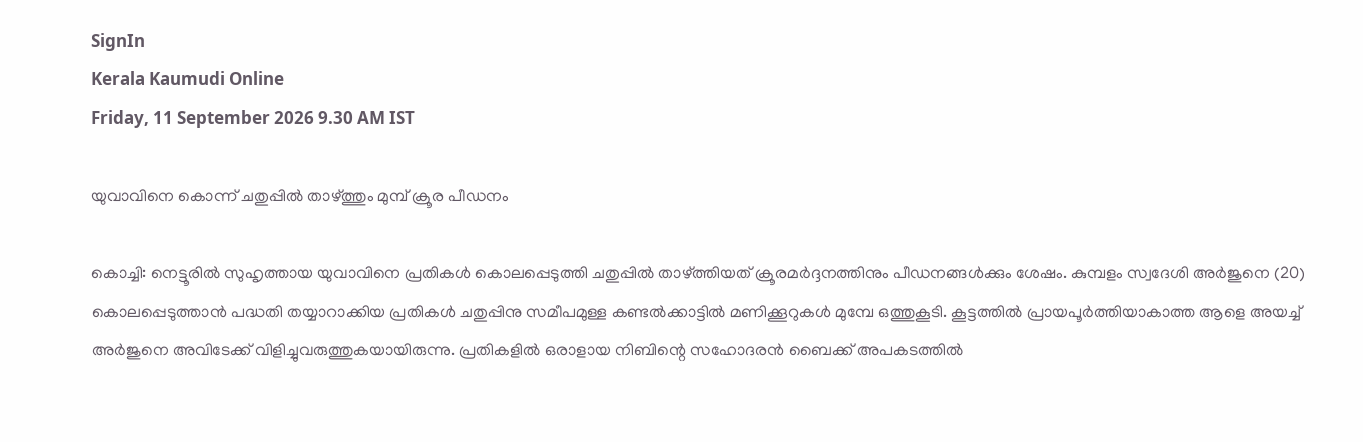SignIn
Kerala Kaumudi Online
Friday, 11 September 2026 9.30 AM IST

യുവാവിനെ കൊന്ന് ചതുപ്പിൽ താഴ്‌ത്തും മുമ്പ് ക്രൂര പീഡനം

കൊച്ചി: നെട്ടൂരിൽ സുഹൃത്തായ യുവാവിനെ പ്രതികൾ കൊലപ്പെടുത്തി ചതുപ്പിൽ താഴ്‌ത്തിയത് ക്രൂരമർദ്ദനത്തിനും പീഡനങ്ങൾക്കും ശേഷം. കുമ്പളം സ്വദേശി അർജുനെ (20) കൊലപ്പെടുത്താൻ പദ്ധതി തയ്യാറാക്കിയ പ്രതികൾ ചതുപ്പിനു സമീപമുള്ള കണ്ടൽക്കാട്ടിൽ മണിക്കൂറുകൾ മുമ്പേ ഒത്തുകൂടി. കൂട്ടത്തിൽ പ്രായപൂർത്തിയാകാത്ത ആളെ അയച്ച് അർജുനെ അവിടേക്ക് വിളിച്ചുവരുത്തുകയായിരുന്നു. പ്രതികളിൽ ഒരാളായ നിബിന്റെ സഹോദരൻ ബൈക്ക് അപകടത്തിൽ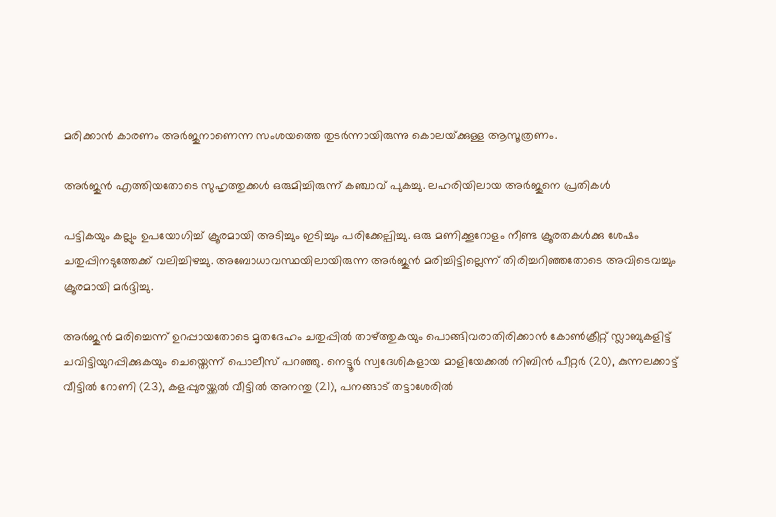മരിക്കാൻ കാരണം അർജുനാണെന്ന സംശയത്തെ തുടർന്നായിരുന്നു കൊലയ്‌ക്കുള്ള ആസൂത്രണം.

അർജുൻ എത്തിയതോടെ സുഹൃത്തുക്കൾ ഒരുമിച്ചിരുന്ന് കഞ്ചാവ് പുകച്ചു. ലഹരിയിലായ അർജുനെ പ്രതികൾ

പട്ടികയും കല്ലും ഉപയോഗിച്ച് ക്രൂരമായി അടിച്ചും ഇടിച്ചും പരിക്കേല്പിച്ചു. ഒരു മണിക്കൂറോളം നീണ്ട ക്രൂരതകൾക്കു ശേഷം ചതുപ്പിനടുത്തേക്ക് വലിച്ചിഴച്ചു. അബോധാവസ്ഥയിലായിരുന്ന അർജുൻ മരിച്ചിട്ടില്ലെന്ന് തിരിച്ചറിഞ്ഞതോടെ അവിടെവച്ചും ക്രൂരമായി മർദ്ദിച്ചു.

അ‌ർജുൻ മരിച്ചെന്ന് ഉറപ്പായതോടെ മൃതദേഹം ചതുപ്പിൽ താഴ്ത്തുകയും പൊങ്ങിവരാതിരിക്കാൻ കോൺക്രീറ്റ് സ്ലാബുകളിട്ട് ചവിട്ടിയുറപ്പിക്കുകയും ചെയ്തെന്ന് പൊലീസ് പറഞ്ഞു. നെട്ടൂർ സ്വദേശികളായ മാളിയേക്കൽ നിബിൻ പീറ്റർ (20), കുന്നലക്കാട്ട് വീട്ടിൽ റോണി (23), കളപ്പുരയ്ക്കൽ വീട്ടിൽ അനന്തു (21), പനങ്ങാട് തട്ടാശേരിൽ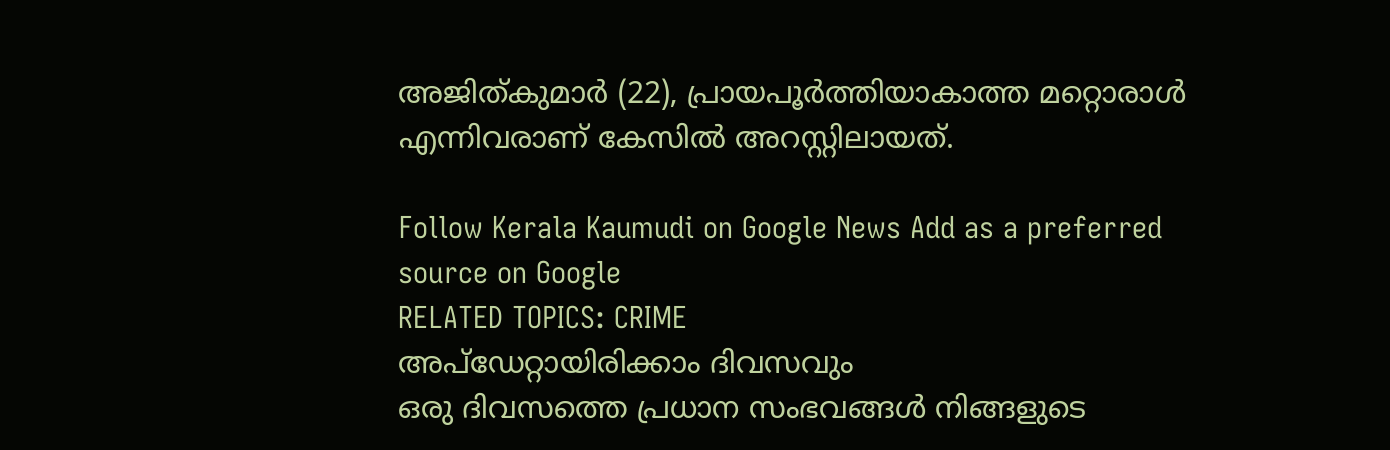അജിത്കുമാർ (22), പ്രായപൂർത്തിയാകാത്ത മറ്റൊരാൾ എന്നിവരാണ് കേസിൽ അറസ്റ്റിലായത്.

Follow Kerala Kaumudi on Google News Add as a preferred source on Google
RELATED TOPICS: CRIME
അപ്ഡേറ്റായിരിക്കാം ദിവസവും
ഒരു ദിവസത്തെ പ്രധാന സംഭവങ്ങൾ നിങ്ങളുടെ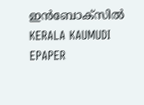ഇൻബോക്സിൽ
KERALA KAUMUDI EPAPER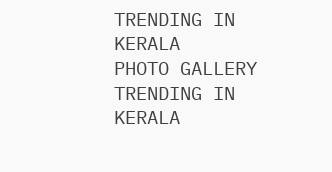TRENDING IN KERALA
PHOTO GALLERY
TRENDING IN KERALA